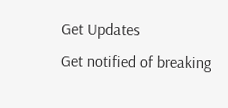Get Updates
Get notified of breaking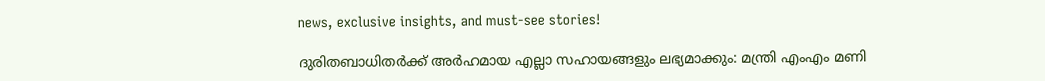news, exclusive insights, and must-see stories!

ദുരിതബാധിതര്‍ക്ക് അര്‍ഹമായ എല്ലാ സഹായങ്ങളും ലഭ്യമാക്കും: മന്ത്രി എംഎം മണി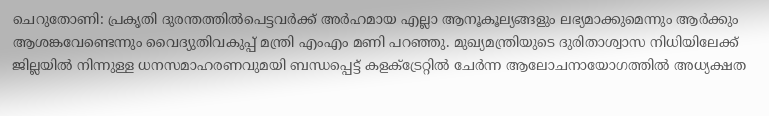ചെറുതോണി: പ്രകൃതി ദുരന്തത്തില്‍പെട്ടവര്‍ക്ക് അര്‍ഹമായ എല്ലാ ആനൂകൂല്യങ്ങളും ലഭ്യമാക്കുമെന്നും ആര്‍ക്കും ആശങ്കവേണ്ടെന്നും വൈദ്യുതിവകുപ്പ് മന്ത്രി എംഎം മണി പറഞ്ഞു. മുഖ്യമന്ത്രിയുടെ ദുരിതാശ്വാസ നിധിയിലേക്ക് ജില്ലയില്‍ നിന്നുള്ള ധനസമാഹരണവുമയി ബന്ധപ്പെട്ട് കളക്ട്രേറ്റില്‍ ചേര്‍ന്ന ആലോചനായോഗത്തില്‍ അധ്യക്ഷത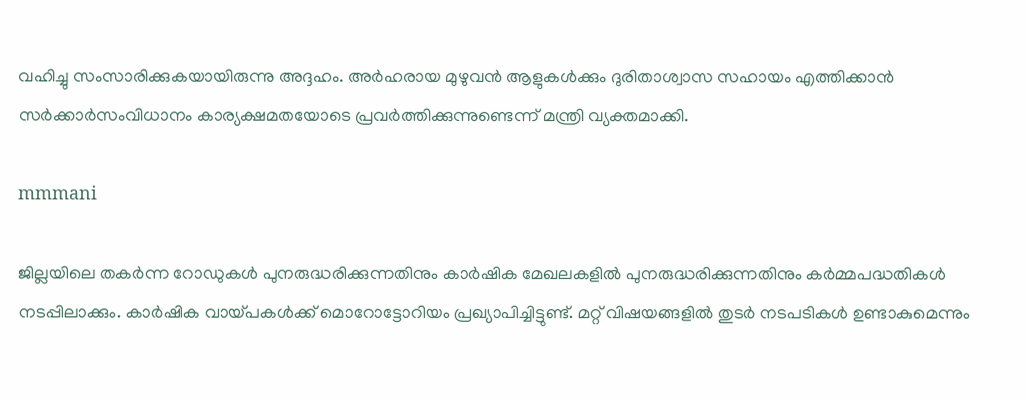വഹിച്ചു സംസാരിക്കുകയായിരുന്നു അദ്ദഹം. അര്‍ഹരായ മുഴുവന്‍ ആളുകള്‍ക്കും ദുരിതാശ്വാസ സഹായം എത്തിക്കാന്‍ സര്‍ക്കാര്‍സംവിധാനം കാര്യക്ഷമതയോടെ പ്രവര്‍ത്തിക്കുന്നുണ്ടെന്ന് മന്ത്രി വ്യക്തമാക്കി.

mmmani

ജില്ലയിലെ തകര്‍ന്ന റോഡുകള്‍ പുനരുദ്ധരിക്കുന്നതിനും കാര്‍ഷിക മേഖലകളില്‍ പുനരുദ്ധരിക്കുന്നതിനും കര്‍മ്മപദ്ധതികള്‍ നടപ്പിലാക്കും. കാര്‍ഷിക വായ്പകള്‍ക്ക് മൊറോട്ടോറിയം പ്രഖ്യാപിച്ചിട്ടുണ്ട്. മറ്റ് വിഷയങ്ങളില്‍ തുടര്‍ നടപടികള്‍ ഉണ്ടാകുമെന്നും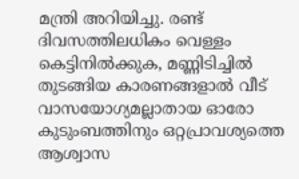മന്ത്രി അറിയിച്ചു. രണ്ട് ദിവസത്തിലധികം വെള്ളം കെട്ടിനില്‍ക്കുക, മണ്ണിടിച്ചില്‍ തുടങ്ങിയ കാരണങ്ങളാല്‍ വീട് വാസയോഗ്യമല്ലാതായ ഓരോ കുടുംബത്തിനും ഒറ്റപ്രാവശ്യത്തെ ആശ്വാസ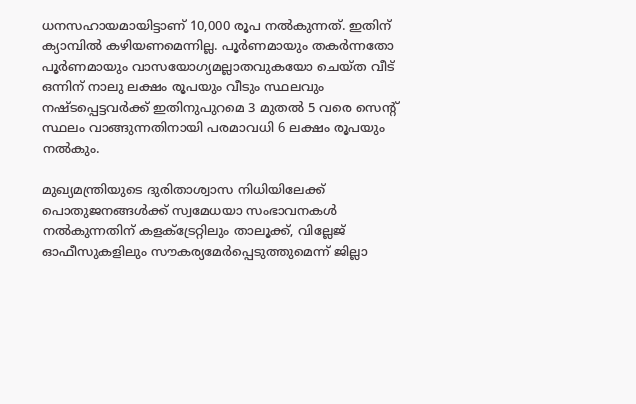ധനസഹായമായിട്ടാണ് 10,000 രൂപ നല്‍കുന്നത്. ഇതിന് ക്യാമ്പില്‍ കഴിയണമെന്നില്ല. പൂര്‍ണമായും തകര്‍ന്നതോ പൂര്‍ണമായും വാസയോഗ്യമല്ലാതവുകയോ ചെയ്ത വീട് ഒന്നിന് നാലു ലക്ഷം രൂപയും വീടും സ്ഥലവും നഷ്ടപ്പെട്ടവര്‍ക്ക് ഇതിനുപുറമെ 3 മുതല്‍ 5 വരെ സെന്റ് സ്ഥലം വാങ്ങുന്നതിനായി പരമാവധി 6 ലക്ഷം രൂപയും നല്‍കും.

മുഖ്യമന്ത്രിയുടെ ദുരിതാശ്വാസ നിധിയിലേക്ക് പൊതുജനങ്ങള്‍ക്ക് സ്വമേധയാ സംഭാവനകള്‍ നല്‍കുന്നതിന് കളക്ട്രേറ്റിലും താലൂക്ക്, വില്ലേജ് ഓഫീസുകളിലും സൗകര്യമേര്‍പ്പെടുത്തുമെന്ന് ജില്ലാ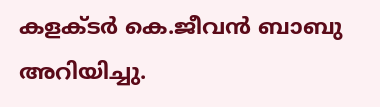കളക്ടര്‍ കെ.ജീവന്‍ ബാബു അറിയിച്ചു.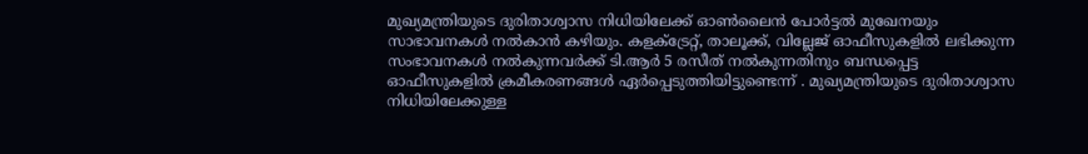മുഖ്യമന്ത്രിയുടെ ദുരിതാശ്വാസ നിധിയിലേക്ക് ഓണ്‍ലൈന്‍ പോര്‍ട്ടല്‍ മുഖേനയും സാഭാവനകള്‍ നല്‍കാന്‍ കഴിയും. കളക്ട്രേറ്റ്, താലൂക്ക്, വില്ലേജ് ഓഫീസുകളില്‍ ലഭിക്കുന്ന സംഭാവനകള്‍ നല്‍കുന്നവര്‍ക്ക് ടി.ആര്‍ 5 രസീത് നല്‍കുന്നതിനും ബന്ധപ്പെട്ട ഓഫീസുകളില്‍ ക്രമീകരണങ്ങള്‍ ഏര്‍പ്പെടുത്തിയിട്ടുണ്ടെന്ന് . മുഖ്യമന്ത്രിയുടെ ദുരിതാശ്വാസ നിധിയിലേക്കുള്ള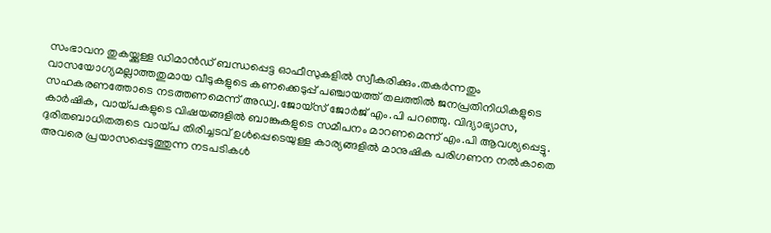സംഭാവന തുകയ്ക്കുള്ള ഡിമാന്‍ഡ് ബന്ധപ്പെട്ട ഓഫീസുകളില്‍ സ്വീകരിക്കും.തകര്‍ന്നതും വാസയോഗ്യമല്ലാത്തതുമായ വീടുകളുടെ കണക്കെടുപ്പ് പഞ്ചായത്ത് തലത്തില്‍ ജനപ്രതിനിധികളുടെ സഹകരണത്തോടെ നടത്തണമെന്ന് അഡ്വ.ജോയ്സ് ജോര്‍ജ് എം.പി പറഞ്ഞു. വിദ്യാഭ്യാസ, കാര്‍ഷിക, വായ്പകളുടെ വിഷയങ്ങളില്‍ ബാങ്കുകളുടെ സമീപനം മാറണമെന്ന് എം.പി ആവശ്യപ്പെട്ടു. ദുരിതബാധിതരുടെ വായ്പ തിരിച്ചടവ് ഉള്‍പ്പെടെയുള്ള കാര്യങ്ങളില്‍ മാനുഷിക പരിഗണന നല്‍കാതെ അവരെ പ്രയാസപ്പെടുത്തുന്ന നടപടികള്‍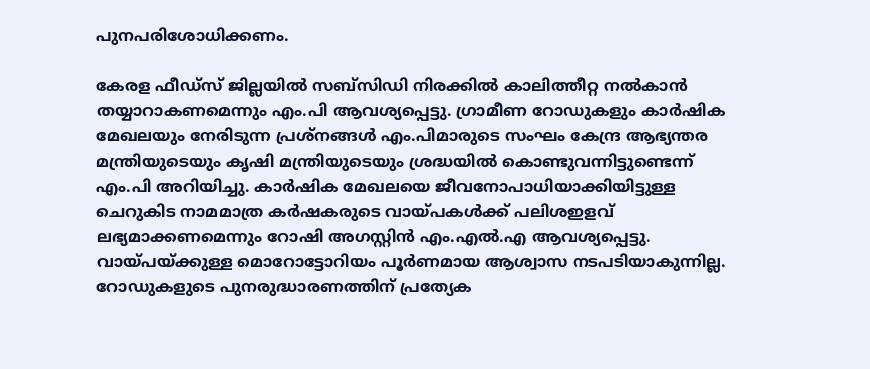പുനപരിശോധിക്കണം.

കേരള ഫീഡ്സ് ജില്ലയില്‍ സബ്സിഡി നിരക്കില്‍ കാലിത്തീറ്റ നല്‍കാന്‍ തയ്യാറാകണമെന്നും എം.പി ആവശ്യപ്പെട്ടു. ഗ്രാമീണ റോഡുകളും കാര്‍ഷിക മേഖലയും നേരിടുന്ന പ്രശ്നങ്ങള്‍ എം.പിമാരുടെ സംഘം കേന്ദ്ര ആഭ്യന്തര മന്ത്രിയുടെയും കൃഷി മന്ത്രിയുടെയും ശ്രദ്ധയില്‍ കൊണ്ടുവന്നിട്ടുണ്ടെന്ന് എം.പി അറിയിച്ചു. കാര്‍ഷിക മേഖലയെ ജീവനോപാധിയാക്കിയിട്ടുള്ള ചെറുകിട നാമമാത്ര കര്‍ഷകരുടെ വായ്പകള്‍ക്ക് പലിശഇളവ് ലഭ്യമാക്കണമെന്നും റോഷി അഗസ്റ്റിന്‍ എം.എല്‍.എ ആവശ്യപ്പെട്ടു. വായ്പയ്ക്കുള്ള മൊറോട്ടോറിയം പൂര്‍ണമായ ആശ്വാസ നടപടിയാകുന്നില്ല. റോഡുകളുടെ പുനരുദ്ധാരണത്തിന് പ്രത്യേക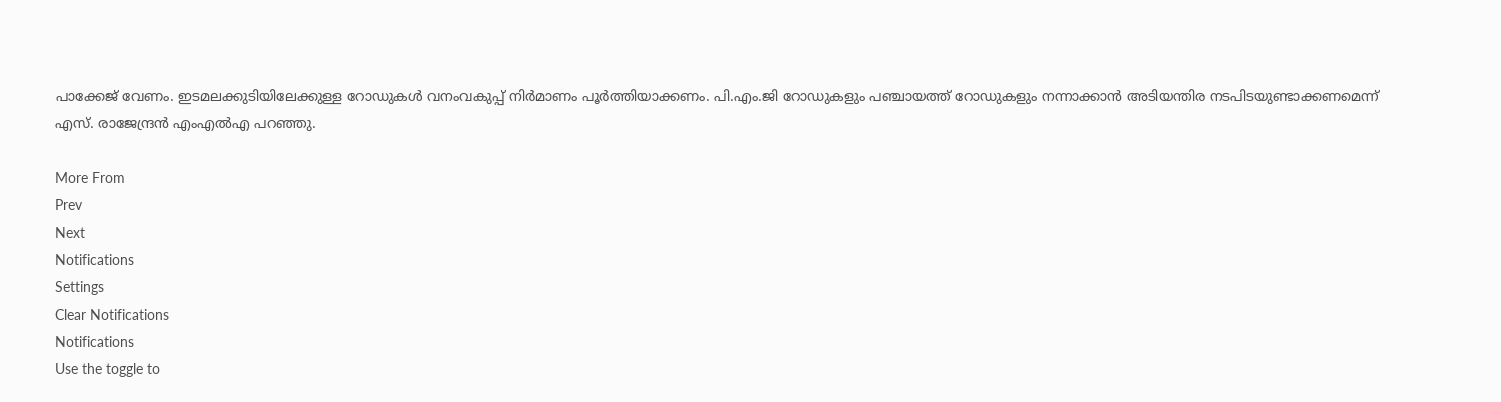പാക്കേജ് വേണം. ഇടമലക്കുടിയിലേക്കുള്ള റോഡുകള്‍ വനംവകുപ്പ് നിര്‍മാണം പൂര്‍ത്തിയാക്കണം. പി.എം.ജി റോഡുകളും പഞ്ചായത്ത് റോഡുകളും നന്നാക്കാന്‍ അടിയന്തിര നടപിടയുണ്ടാക്കണമെന്ന് എസ്. രാജേന്ദ്രന്‍ എംഎല്‍എ പറഞ്ഞു.

More From
Prev
Next
Notifications
Settings
Clear Notifications
Notifications
Use the toggle to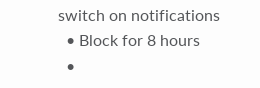switch on notifications
  • Block for 8 hours
  •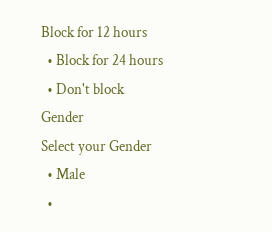Block for 12 hours
  • Block for 24 hours
  • Don't block
Gender
Select your Gender
  • Male
  •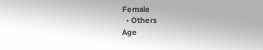Female
  • Others
Age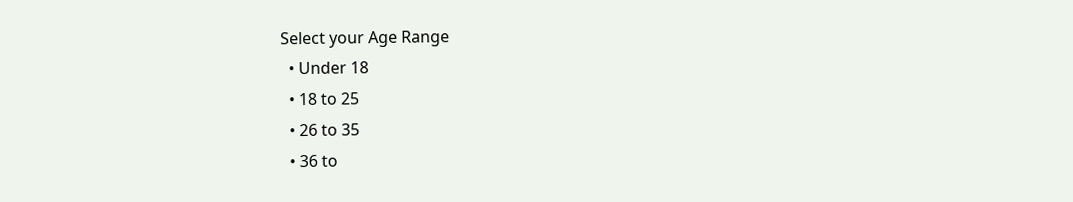Select your Age Range
  • Under 18
  • 18 to 25
  • 26 to 35
  • 36 to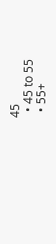45
  • 45 to 55
  • 55+